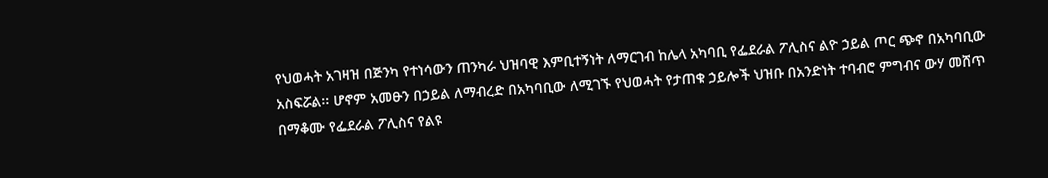የህወሓት አገዛዝ በጅንካ የተነሳውን ጠንካራ ህዝባዊ እምቢተኝነት ለማርገብ ከሌላ አካባቢ የፌደራል ፖሊስና ልዮ ኃይል ጦር ጭኖ በአካባቢው አስፍሯል፡፡ ሆኖም አመፁን በኃይል ለማብረድ በአካባቢው ለሚገኙ የህወሓት የታጠቁ ኃይሎች ህዝቡ በአንድነት ተባብሮ ምግብና ውሃ መሸጥ በማቆሙ የፌደራል ፖሊስና የልዩ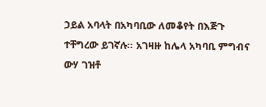ኃይል አባላት በአካባቢው ለመቆየት በእጅጉ ተቸግረው ይገኛሉ፡፡ አገዛዙ ከሌላ አካባቢ ምግብና ውሃ ገዝቶ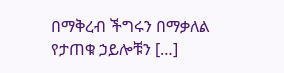በማቅረብ ችግሩን በማቃለል የታጠቁ ኃይሎቹን […]